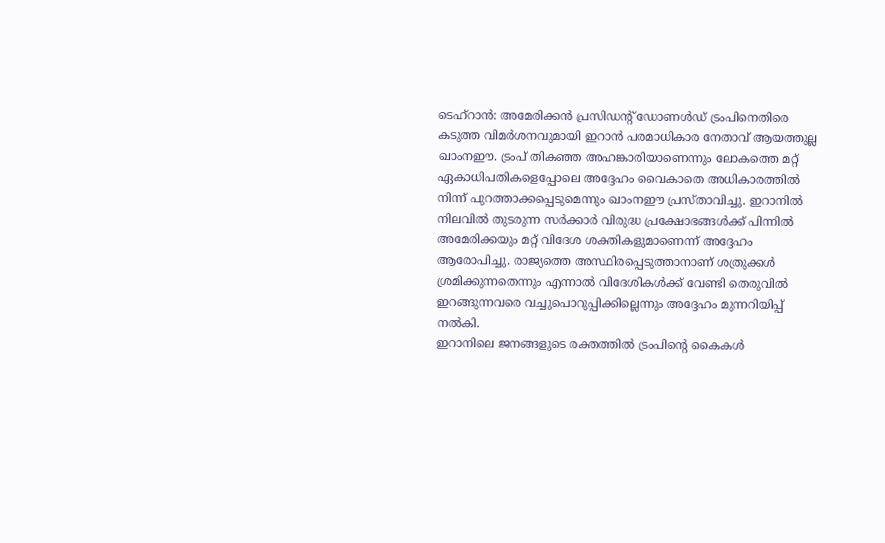ടെഹ്റാൻ: അമേരിക്കൻ പ്രസിഡന്റ് ഡോണൾഡ് ട്രംപിനെതിരെ കടുത്ത വിമർശനവുമായി ഇറാൻ പരമാധികാര നേതാവ് ആയത്തുല്ല ഖാംനഈ. ട്രംപ് തികഞ്ഞ അഹങ്കാരിയാണെന്നും ലോകത്തെ മറ്റ് ഏകാധിപതികളെപ്പോലെ അദ്ദേഹം വൈകാതെ അധികാരത്തിൽ നിന്ന് പുറത്താക്കപ്പെടുമെന്നും ഖാംനഈ പ്രസ്താവിച്ചു. ഇറാനിൽ നിലവിൽ തുടരുന്ന സർക്കാർ വിരുദ്ധ പ്രക്ഷോഭങ്ങൾക്ക് പിന്നിൽ അമേരിക്കയും മറ്റ് വിദേശ ശക്തികളുമാണെന്ന് അദ്ദേഹം ആരോപിച്ചു. രാജ്യത്തെ അസ്ഥിരപ്പെടുത്താനാണ് ശത്രുക്കൾ ശ്രമിക്കുന്നതെന്നും എന്നാൽ വിദേശികൾക്ക് വേണ്ടി തെരുവിൽ ഇറങ്ങുന്നവരെ വച്ചുപൊറുപ്പിക്കില്ലെന്നും അദ്ദേഹം മുന്നറിയിപ്പ് നൽകി.
ഇറാനിലെ ജനങ്ങളുടെ രക്തത്തിൽ ട്രംപിന്റെ കൈകൾ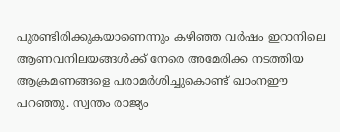പുരണ്ടിരിക്കുകയാണെന്നും കഴിഞ്ഞ വർഷം ഇറാനിലെ ആണവനിലയങ്ങൾക്ക് നേരെ അമേരിക്ക നടത്തിയ ആക്രമണങ്ങളെ പരാമർശിച്ചുകൊണ്ട് ഖാംനഈ പറഞ്ഞു. സ്വന്തം രാജ്യം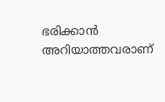ഭരിക്കാൻ അറിയാത്തവരാണ്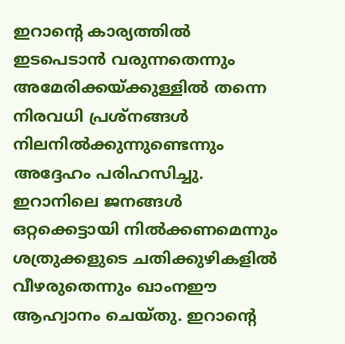ഇറാന്റെ കാര്യത്തിൽ ഇടപെടാൻ വരുന്നതെന്നും അമേരിക്കയ്ക്കുള്ളിൽ തന്നെ നിരവധി പ്രശ്നങ്ങൾ നിലനിൽക്കുന്നുണ്ടെന്നും അദ്ദേഹം പരിഹസിച്ചു. ഇറാനിലെ ജനങ്ങൾ ഒറ്റക്കെട്ടായി നിൽക്കണമെന്നും ശത്രുക്കളുടെ ചതിക്കുഴികളിൽ വീഴരുതെന്നും ഖാംനഈ ആഹ്വാനം ചെയ്തു. ഇറാന്റെ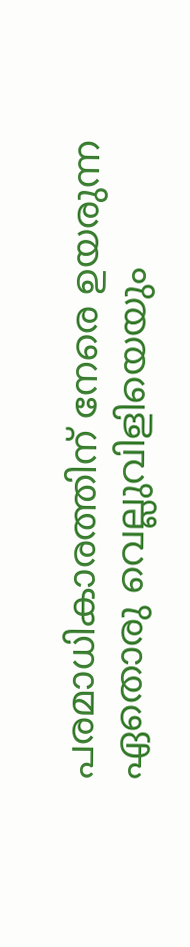പരമാധികാരത്തിന് നേരെ ഉയരുന്ന ഏതൊരു വെല്ലുവിളിയെയും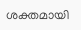ശക്തമായി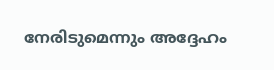നേരിടുമെന്നും അദ്ദേഹം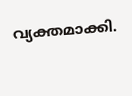വ്യക്തമാക്കി.